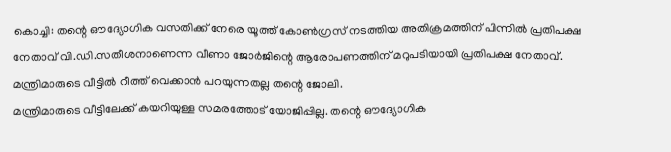കൊച്ചി: തന്റെ ഔദ്യോഗിക വസതിക്ക് നേരെ യൂത്ത് കോൺഗ്രസ് നടത്തിയ അതിക്രമത്തിന് പിന്നിൽ പ്രതിപക്ഷ നേതാവ് വി.ഡി.സതീശനാണെന്ന വീണാ ജോർജിന്റെ ആരോപണത്തിന് മറുപടിയായി പ്രതിപക്ഷ നേതാവ്. മന്ത്രിമാരുടെ വീട്ടിൽ റീത്ത് വെക്കാൻ പറയുന്നതല്ല തന്റെ ജോലി.
മന്ത്രിമാരുടെ വീട്ടിലേക്ക് കയറിയുള്ള സമരത്തോട് യോജിപ്പില്ല. തന്റെ ഔദ്യോഗിക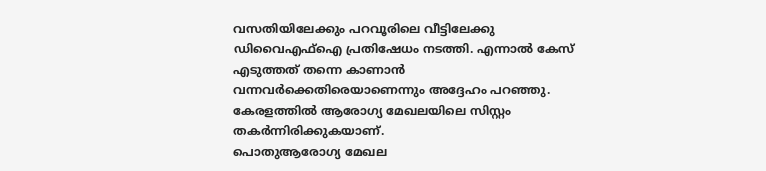വസതിയിലേക്കും പറവൂരിലെ വീട്ടിലേക്കു ഡിവൈഎഫ്ഐ പ്രതിഷേധം നടത്തി. എന്നാൽ കേസ് എടുത്തത് തന്നെ കാണാൻ വന്നവർക്കെതിരെയാണെന്നും അദ്ദേഹം പറഞ്ഞു. കേരളത്തിൽ ആരോഗ്യ മേഖലയിലെ സിസ്റ്റം തകർന്നിരിക്കുകയാണ്.
പൊതുആരോഗ്യ മേഖല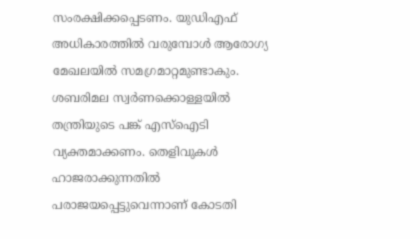സംരക്ഷിക്കപ്പെടണം. യുഡിഎഫ് അധികാരത്തിൽ വരുമ്പോൾ ആരോഗ്യ മേഖലയിൽ സമഗ്രമാറ്റമുണ്ടാകും. ശബരിമല സ്വർണക്കൊള്ളയിൽ തന്ത്രിയുടെ പങ്ക് എസ്ഐടി വ്യക്തമാക്കണം. തെളിവുകൾ ഹാജരാക്കുന്നതിൽ പരാജയപ്പെട്ടുവെന്നാണ് കോടതി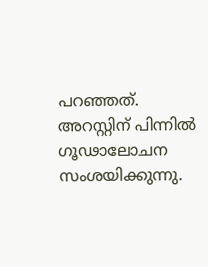പറഞ്ഞത്.
അറസ്റ്റിന് പിന്നിൽ ഗൂഢാലോചന സംശയിക്കുന്നു.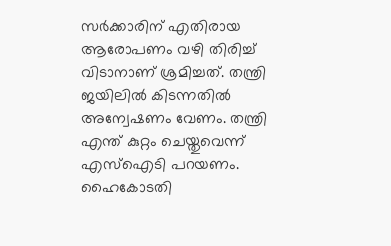സർക്കാരിന് എതിരായ ആരോപണം വഴി തിരിച്ച് വിടാനാണ് ശ്രമിച്ചത്. തന്ത്രി ജയിലിൽ കിടന്നതിൽ അന്വേഷണം വേണം. തന്ത്രി എന്ത് കുറ്റം ചെയ്തുവെന്ന് എസ്ഐടി പറയണം. ഹൈകോടതി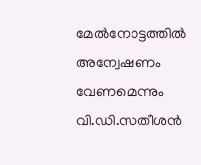മേൽനോട്ടത്തിൽ അന്വേഷണം വേണമെന്നും വി.ഡി.സതീശൻ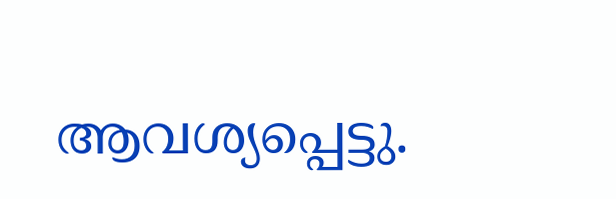ആവശ്യപ്പെട്ടു.